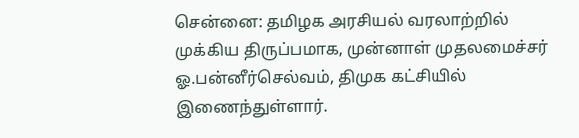சென்னை: தமிழக அரசியல் வரலாற்றில் முக்கிய திருப்பமாக, முன்னாள் முதலமைச்சர் ஓ.பன்னீர்செல்வம், திமுக கட்சியில் இணைந்துள்ளார்.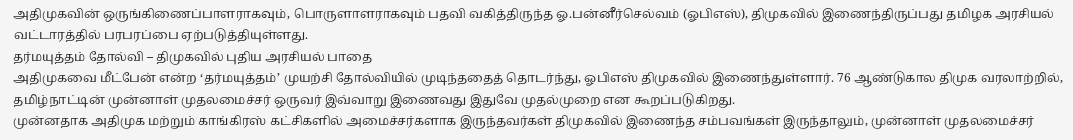அதிமுகவின் ஒருங்கிணைப்பாளராகவும், பொருளாளராகவும் பதவி வகித்திருந்த ஓ.பன்னீர்செல்வம் (ஓபிஎஸ்), திமுகவில் இணைந்திருப்பது தமிழக அரசியல் வட்டாரத்தில் பரபரப்பை ஏற்படுத்தியுள்ளது.
தர்மயுத்தம் தோல்வி – திமுகவில் புதிய அரசியல் பாதை
அதிமுகவை மீட்பேன் என்ற ‘தர்மயுத்தம்’ முயற்சி தோல்வியில் முடிந்ததைத் தொடர்ந்து, ஓபிஎஸ் திமுகவில் இணைந்துள்ளார். 76 ஆண்டுகால திமுக வரலாற்றில், தமிழ்நாட்டின் முன்னாள் முதலமைச்சர் ஒருவர் இவ்வாறு இணைவது இதுவே முதல்முறை என கூறப்படுகிறது.
முன்னதாக அதிமுக மற்றும் காங்கிரஸ் கட்சிகளில் அமைச்சர்களாக இருந்தவர்கள் திமுகவில் இணைந்த சம்பவங்கள் இருந்தாலும், முன்னாள் முதலமைச்சர்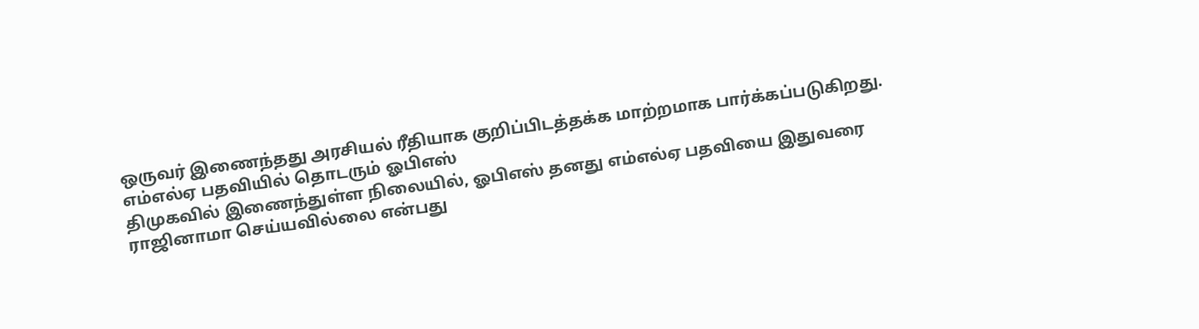ஒருவர் இணைந்தது அரசியல் ரீதியாக குறிப்பிடத்தக்க மாற்றமாக பார்க்கப்படுகிறது.
எம்எல்ஏ பதவியில் தொடரும் ஓபிஎஸ்
திமுகவில் இணைந்துள்ள நிலையில், ஓபிஎஸ் தனது எம்எல்ஏ பதவியை இதுவரை ராஜினாமா செய்யவில்லை என்பது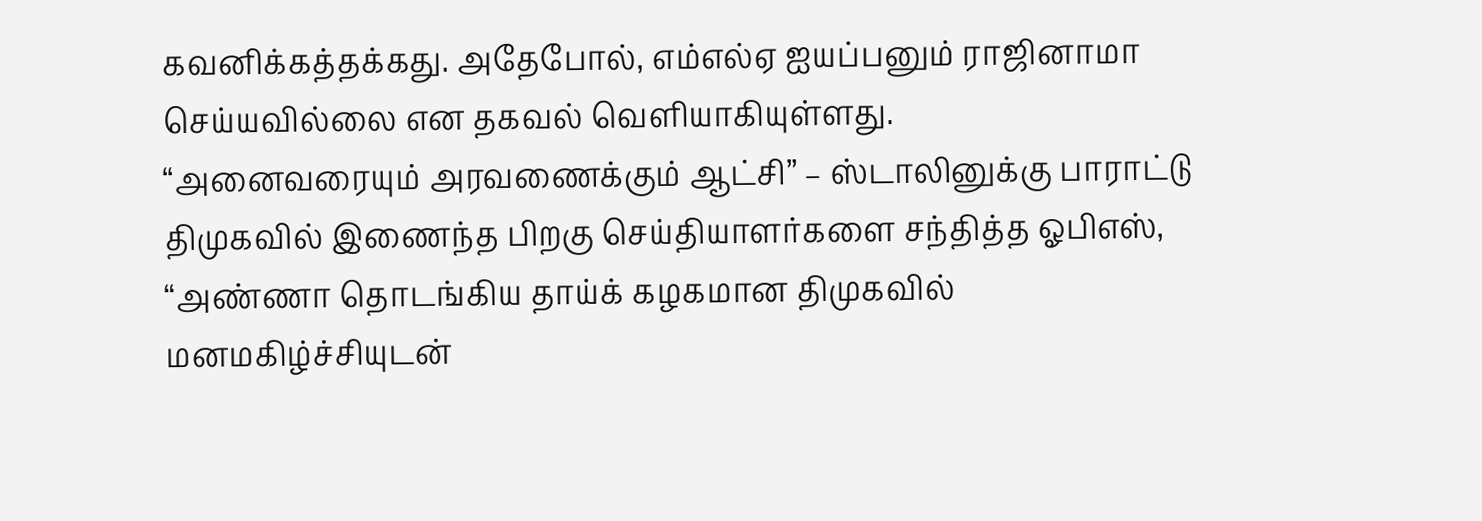கவனிக்கத்தக்கது. அதேபோல், எம்எல்ஏ ஐயப்பனும் ராஜினாமா செய்யவில்லை என தகவல் வெளியாகியுள்ளது.
“அனைவரையும் அரவணைக்கும் ஆட்சி” – ஸ்டாலினுக்கு பாராட்டு
திமுகவில் இணைந்த பிறகு செய்தியாளர்களை சந்தித்த ஓபிஎஸ், “அண்ணா தொடங்கிய தாய்க் கழகமான திமுகவில் மனமகிழ்ச்சியுடன்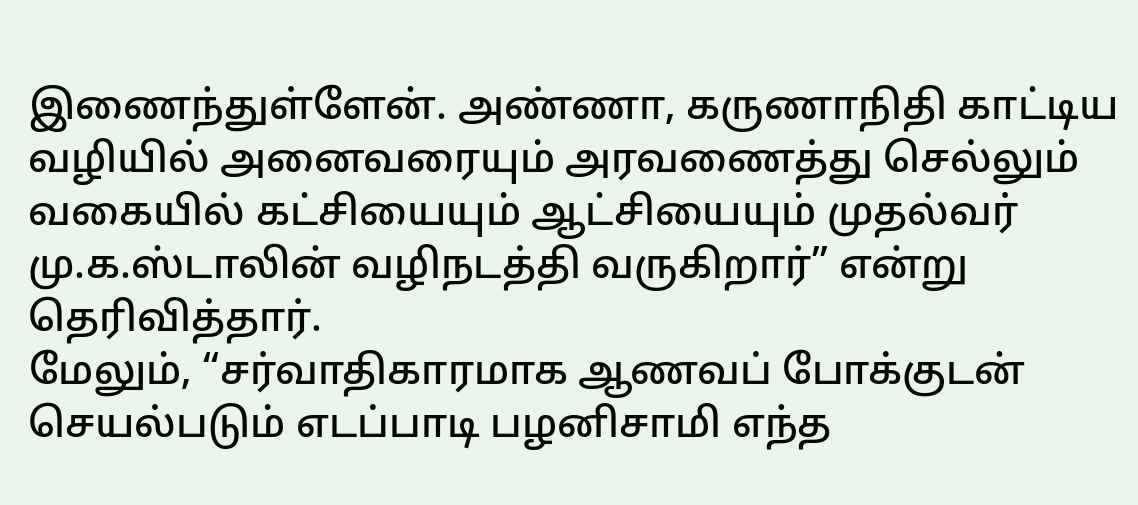இணைந்துள்ளேன். அண்ணா, கருணாநிதி காட்டிய வழியில் அனைவரையும் அரவணைத்து செல்லும் வகையில் கட்சியையும் ஆட்சியையும் முதல்வர் மு.க.ஸ்டாலின் வழிநடத்தி வருகிறார்” என்று தெரிவித்தார்.
மேலும், “சர்வாதிகாரமாக ஆணவப் போக்குடன் செயல்படும் எடப்பாடி பழனிசாமி எந்த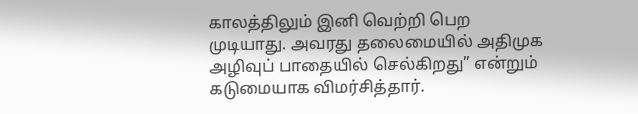காலத்திலும் இனி வெற்றி பெற முடியாது. அவரது தலைமையில் அதிமுக அழிவுப் பாதையில் செல்கிறது” என்றும் கடுமையாக விமர்சித்தார்.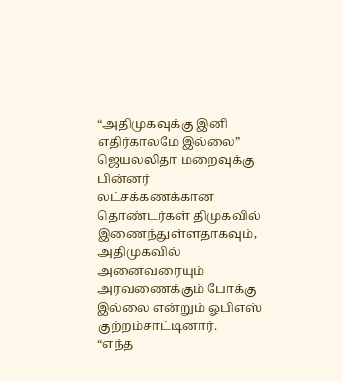“அதிமுகவுக்கு இனி எதிர்காலமே இல்லை”
ஜெயலலிதா மறைவுக்கு பின்னர் லட்சக்கணக்கான தொண்டர்கள் திமுகவில் இணைந்துள்ளதாகவும், அதிமுகவில் அனைவரையும் அரவணைக்கும் போக்கு இல்லை என்றும் ஓபிஎஸ் குற்றம்சாட்டினார்.
“எந்த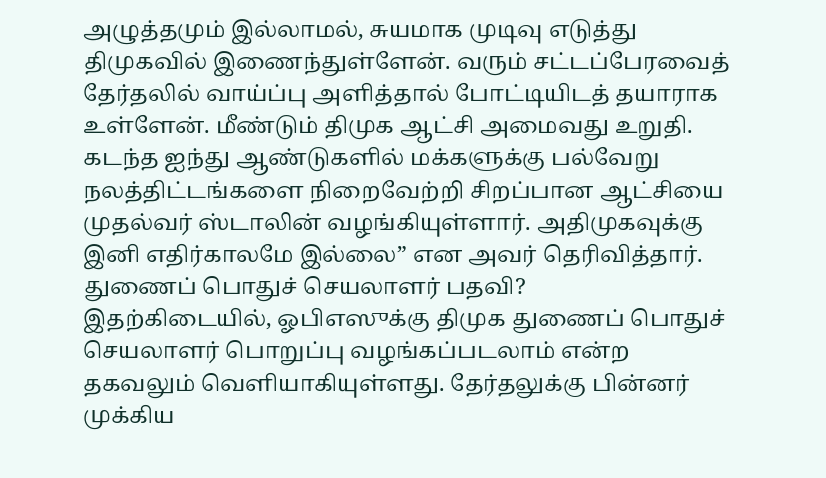அழுத்தமும் இல்லாமல், சுயமாக முடிவு எடுத்து திமுகவில் இணைந்துள்ளேன். வரும் சட்டப்பேரவைத் தேர்தலில் வாய்ப்பு அளித்தால் போட்டியிடத் தயாராக உள்ளேன். மீண்டும் திமுக ஆட்சி அமைவது உறுதி. கடந்த ஐந்து ஆண்டுகளில் மக்களுக்கு பல்வேறு நலத்திட்டங்களை நிறைவேற்றி சிறப்பான ஆட்சியை முதல்வர் ஸ்டாலின் வழங்கியுள்ளார். அதிமுகவுக்கு இனி எதிர்காலமே இல்லை” என அவர் தெரிவித்தார்.
துணைப் பொதுச் செயலாளர் பதவி?
இதற்கிடையில், ஓபிஎஸுக்கு திமுக துணைப் பொதுச் செயலாளர் பொறுப்பு வழங்கப்படலாம் என்ற தகவலும் வெளியாகியுள்ளது. தேர்தலுக்கு பின்னர் முக்கிய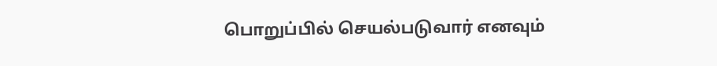பொறுப்பில் செயல்படுவார் எனவும்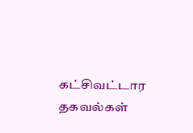கட்சிவட்டார தகவல்கள்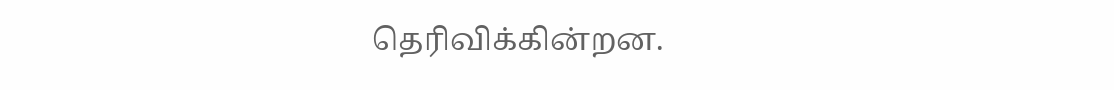தெரிவிக்கின்றன.